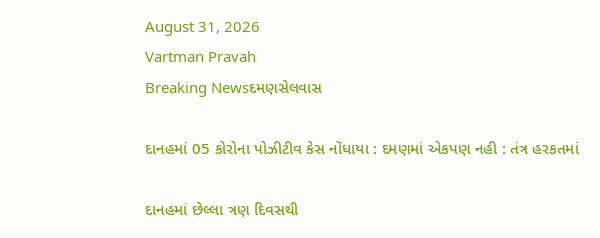August 31, 2026
Vartman Pravah
Breaking Newsદમણસેલવાસ

દાનહમાં 05 કોરોના પોઝીટીવ કેસ નોંધાયા : દમણમાં એકપણ નહી : તંત્ર હરકતમાં

દાનહમાં છેલ્લા ત્રણ દિવસથી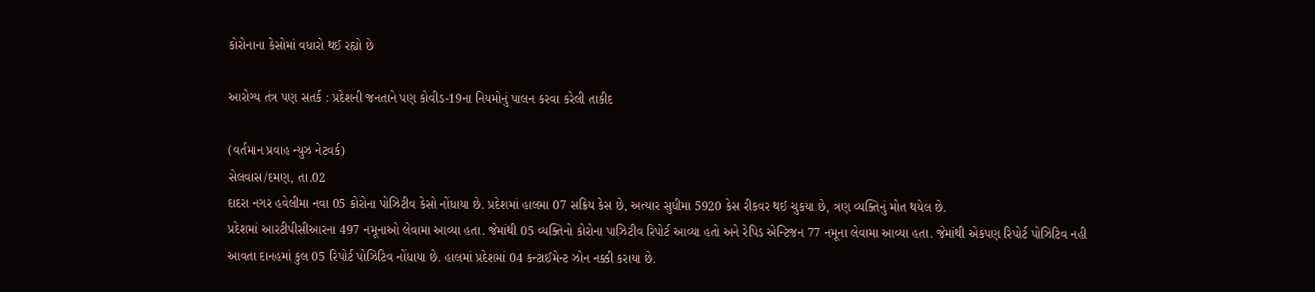કોરોનાના કેસોમાં વધારો થઈ રહ્યો છે

આરોગ્‍ય તંત્ર પણ સતર્ક : પ્રદેશની જનતાને પણ કોવીડ-19ના નિયમોનું પાલન કરવા કરેલી તાકીદ

(વર્તમાન પ્રવાહ ન્‍યુઝ નેટવર્ક)
સેલવાસ/દમણ, તા.02
દાદરા નગર હવેલીમા નવા 05 કોરોના પોઝિટીવ કેસો નોંધાયા છે. પ્રદેશમાં હાલમા 07 સક્રિય કેસ છે, અત્‍યાર સુધીમા 5920 કેસ રીકવર થઈ ચુકયા છે, ત્રણ વ્‍યક્‍તિનું મોત થયેલ છે.
પ્રદેશમાં આરટીપીસીઆરના 497 નમૂનાઓ લેવામા આવ્‍યા હતા. જેમાંથી 05 વ્‍યક્‍તિનો કોરોના પાઝિટીવ રિપોર્ટ આવ્‍યા હતો અને રેપિડ એન્‍ટિજન 77 નમૂના લેવામા આવ્‍યા હતા. જેમાંથી એકપણ રિપોર્ટ પોઝિટિવ નહી આવતા દાનહમાં કુલ 05 રિપોર્ટ પોઝિટિવ નોંધાયા છે. હાલમાં પ્રદેશમાં 04 કન્‍ટાઈમેન્‍ટ ઝોન નક્કી કરાયા છે.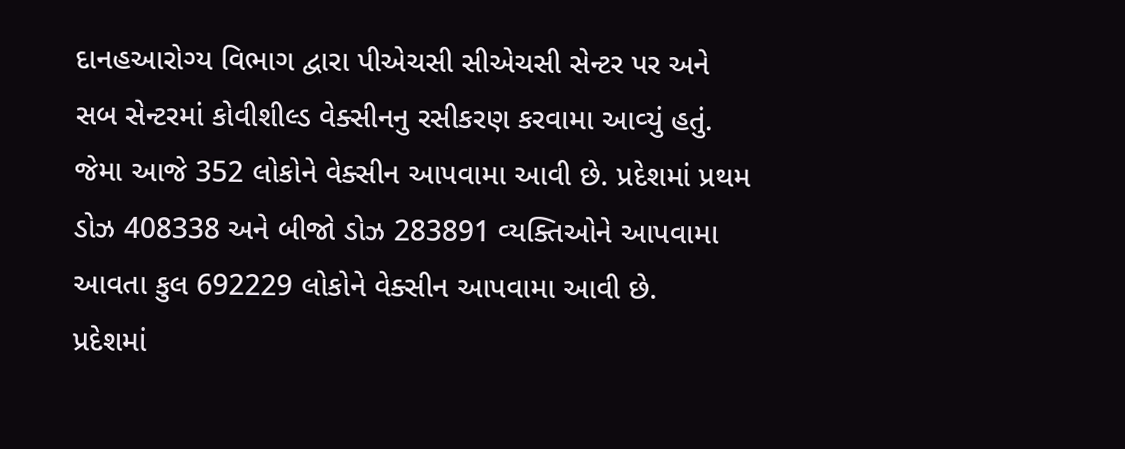દાનહઆરોગ્‍ય વિભાગ દ્વારા પીએચસી સીએચસી સેન્‍ટર પર અને સબ સેન્‍ટરમાં કોવીશીલ્‍ડ વેક્‍સીનનુ રસીકરણ કરવામા આવ્‍યું હતું. જેમા આજે 352 લોકોને વેક્‍સીન આપવામા આવી છે. પ્રદેશમાં પ્રથમ ડોઝ 408338 અને બીજો ડોઝ 283891 વ્‍યક્‍તિઓને આપવામા આવતા કુલ 692229 લોકોને વેક્‍સીન આપવામા આવી છે.
પ્રદેશમાં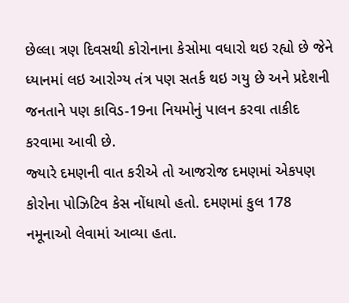છેલ્લા ત્રણ દિવસથી કોરોનાના કેસોમા વધારો થઇ રહ્યો છે જેને ધ્‍યાનમાં લઇ આરોગ્‍ય તંત્ર પણ સતર્ક થઇ ગયુ છે અને પ્રદેશની જનતાને પણ કાવિડ-19ના નિયમોનું પાલન કરવા તાકીદ કરવામા આવી છે.
જ્‍યારે દમણની વાત કરીએ તો આજરોજ દમણમાં એકપણ કોરોના પોઝિટિવ કેસ નોંધાયો હતો. દમણમાં કુલ 178 નમૂનાઓ લેવામાં આવ્‍યા હતા.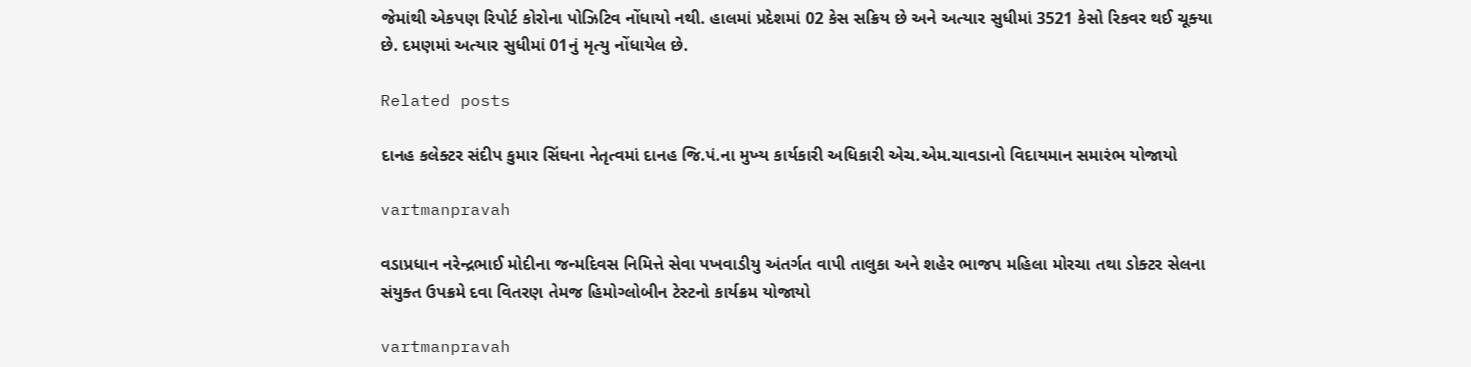જેમાંથી એકપણ રિપોર્ટ કોરોના પોઝિટિવ નોંધાયો નથી. હાલમાં પ્રદેશમાં 02 કેસ સક્રિય છે અને અત્‍યાર સુધીમાં 3521 કેસો રિકવર થઈ ચૂક્‍યા છે. દમણમાં અત્‍યાર સુધીમાં 01નું મૃત્‍યુ નોંધાયેલ છે.

Related posts

દાનહ કલેક્‍ટર સંદીપ કુમાર સિંઘના નેતૃત્‍વમાં દાનહ જિ.પં.ના મુખ્‍ય કાર્યકારી અધિકારી એચ.એમ.ચાવડાનો વિદાયમાન સમારંભ યોજાયો

vartmanpravah

વડાપ્રધાન નરેન્‍દ્રભાઈ મોદીના જન્‍મદિવસ નિમિત્તે સેવા પખવાડીયુ અંતર્ગત વાપી તાલુકા અને શહેર ભાજપ મહિલા મોરચા તથા ડોક્‍ટર સેલના સંયુક્‍ત ઉપક્રમે દવા વિતરણ તેમજ હિમોગ્‍લોબીન ટેસ્‍ટનો કાર્યક્રમ યોજાયો

vartmanpravah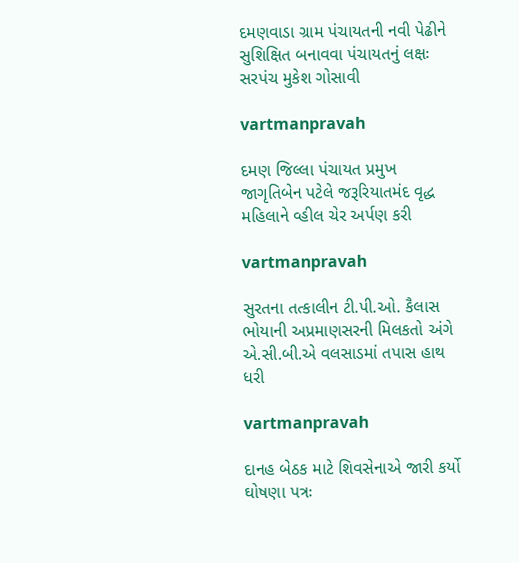દમણવાડા ગ્રામ પંચાયતની નવી પેઢીને સુશિક્ષિત બનાવવા પંચાયતનું લક્ષઃ સરપંચ મુકેશ ગોસાવી

vartmanpravah

દમણ જિલ્લા પંચાયત પ્રમુખ જાગૃતિબેન પટેલે જરૂરિયાતમંદ વૃદ્ધ મહિલાને વ્‍હીલ ચેર અર્પણ કરી

vartmanpravah

સુરતના તત્‍કાલીન ટી.પી.ઓ. કૈલાસ ભોયાની અપ્રમાણસરની મિલકતો અંગે એ.સી.બી.એ વલસાડમાં તપાસ હાથ ધરી

vartmanpravah

દાનહ બેઠક માટે શિવસેનાએ જારી કર્યો ઘોષણા પત્રઃ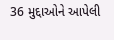36 મુદ્દાઓને આપેલી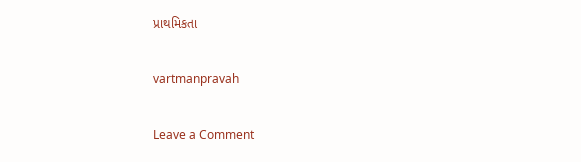પ્રાથમિકતા

vartmanpravah

Leave a Comment